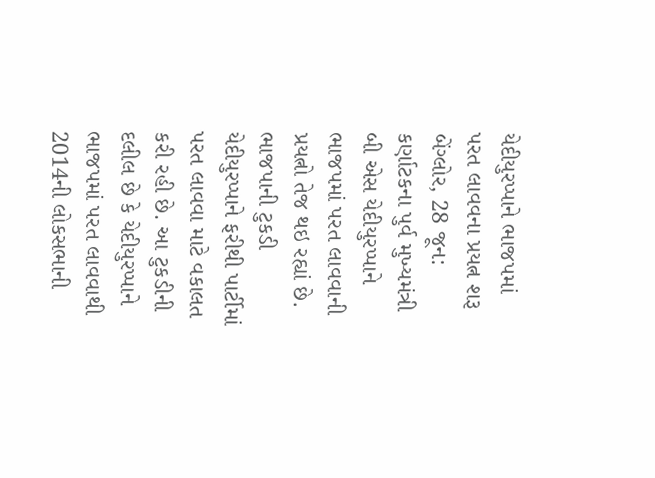યેદીયુરપ્પાને ભાજપમાં પરત લાવવના પ્રયત્ન શરૂ
બેંગ્લોર, 28 જૂન: કર્ણાટકના પુર્વ મુખ્યમંત્રી બી એસ યેદીયુરપ્પાને ભાજપમાં પરત લાવવાની પ્રયત્નો તેજ થઇ રહ્યાં છે. ભાજપાની ટુકડી યેદીયુરપ્પાને ફરીથી પાર્ટીમાં પરત લાવવા માટે વકાલત કરી રહી છે. આ ટુકડીની દલીલ છે કે યેદીયુરપ્પાને ભાજપમાં પરત લાવવાથી 2014ની લોકસભાની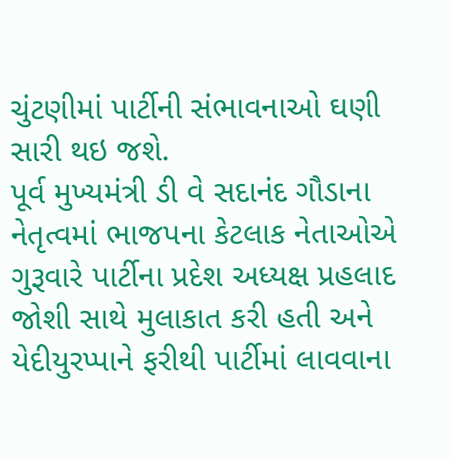ચુંટણીમાં પાર્ટીની સંભાવનાઓ ઘણી સારી થઇ જશે.
પૂર્વ મુખ્યમંત્રી ડી વે સદાનંદ ગૌડાના નેતૃત્વમાં ભાજપના કેટલાક નેતાઓએ ગુરૂવારે પાર્ટીના પ્રદેશ અધ્યક્ષ પ્રહલાદ જોશી સાથે મુલાકાત કરી હતી અને યેદીયુરપ્પાને ફરીથી પાર્ટીમાં લાવવાના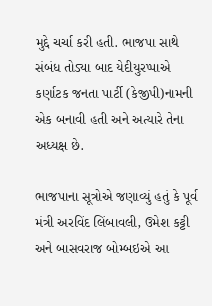મુદ્દે ચર્ચા કરી હતી. ભાજપા સાથે સંબંધ તોડ્યા બાદ યેદીયુરપ્પાએ કર્ણાટક જનતા પાર્ટી (કેજીપી)નામની એક બનાવી હતી અને અત્યારે તેના અધ્યક્ષ છે.

ભાજપાના સૂત્રોએ જણાવ્યું હતું કે પૂર્વ મંત્રી અરવિંદ લિંબાવલી, ઉમેશ કટ્ટી અને બાસવરાજ બોમ્બઇએ આ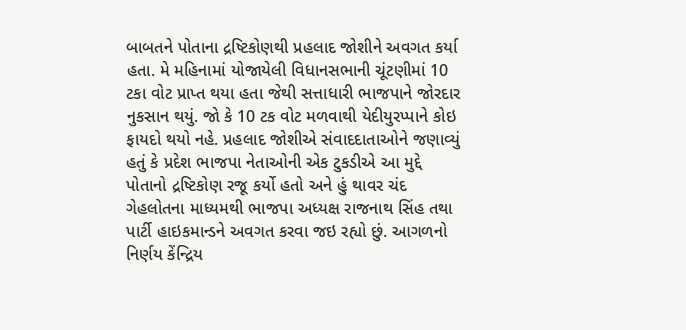બાબતને પોતાના દ્રષ્ટિકોણથી પ્રહલાદ જોશીને અવગત કર્યા હતા. મે મહિનામાં યોજાયેલી વિધાનસભાની ચૂંટણીમાં 10 ટકા વોટ પ્રાપ્ત થયા હતા જેથી સત્તાધારી ભાજપાને જોરદાર નુકસાન થયું. જો કે 10 ટક વોટ મળવાથી યેદીયુરપ્પાને કોઇ ફાયદો થયો નહે. પ્રહલાદ જોશીએ સંવાદદાતાઓને જણાવ્યું હતું કે પ્રદેશ ભાજપા નેતાઓની એક ટુકડીએ આ મુદ્દે પોતાનો દ્રષ્ટિકોણ રજૂ કર્યો હતો અને હું થાવર ચંદ ગેહલોતના માધ્યમથી ભાજપા અધ્યક્ષ રાજનાથ સિંહ તથા પાર્ટી હાઇકમાન્ડને અવગત કરવા જઇ રહ્યો છું. આગળનો નિર્ણય કેંન્દ્રિય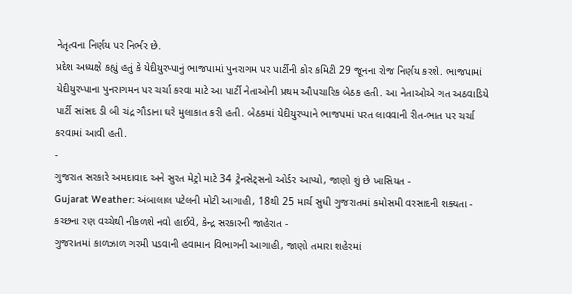નેતૃત્વના નિર્ણય પર નિર્ભર છે.
પ્રદેશ અધ્યક્ષે કહ્યું હતું કે યેદીયુરપ્પાનું ભાજપામાં પુનરાગમ પર પાર્ટીની કોર કમિટી 29 જૂનના રોજ નિર્ણય કરશે. ભાજપામાં યેદીયુરપ્પાના પુનરાગમન પર ચર્ચા કરવા માટે આ પાર્ટી નેતાઓની પ્રથમ ઔપચારિક બેઠક હતી. આ નેતાઓએ ગત અઠવાડિયે પાર્ટી સાંસદ ડી બી ચંદ્ર ગૌડાના ઘરે મુલાકાત કરી હતી. બેઠકમાં યેદીયુરપ્પાને ભાજપમાં પરત લાવવાની રીત-ભાત પર ચર્ચા કરવામાં આવી હતી.
-
ગુજરાત સરકારે અમદાવાદ અને સુરત મેટ્રો માટે 34 ટ્રેનસેટ્સનો ઓર્ડર આપ્યો, જાણો શું છે ખાસિયત -
Gujarat Weather: અંબાલાલ પટેલની મોટી આગાહી, 18થી 25 માર્ચ સુધી ગુજરાતમાં કમોસમી વરસાદની શક્યતા -
કચ્છના રણ વચ્ચેથી નીકળશે નવો હાઈવે, કેન્દ્ર સરકારની જાહેરાત -
ગુજરાતમાં કાળઝાળ ગરમી પડવાની હવામાન વિભાગની આગાહી, જાણો તમારા શહેરમાં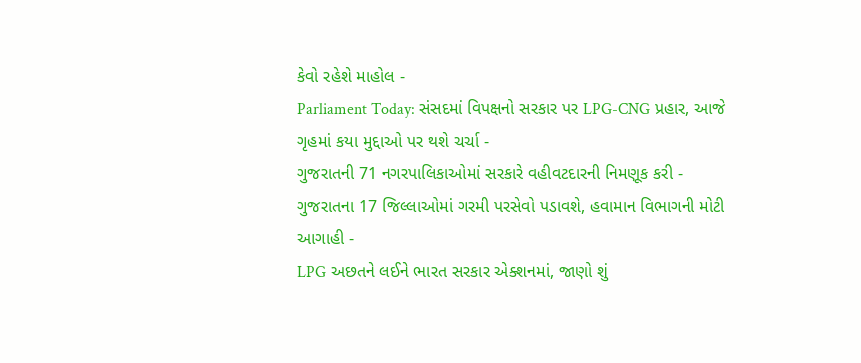કેવો રહેશે માહોલ -
Parliament Today: સંસદમાં વિપક્ષનો સરકાર પર LPG-CNG પ્રહાર, આજે ગૃહમાં કયા મુદ્દાઓ પર થશે ચર્ચા -
ગુજરાતની 71 નગરપાલિકાઓમાં સરકારે વહીવટદારની નિમણૂક કરી -
ગુજરાતના 17 જિલ્લાઓમાં ગરમી પરસેવો પડાવશે, હવામાન વિભાગની મોટી આગાહી -
LPG અછતને લઈને ભારત સરકાર એક્શનમાં, જાણો શું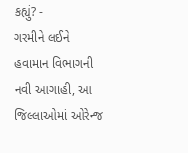કહ્યું? -
ગરમીને લઈને હવામાન વિભાગની નવી આગાહી, આ જિલ્લાઓમાં ઓરેન્જ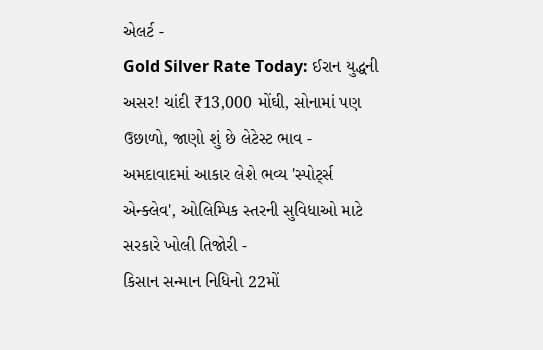એલર્ટ -
Gold Silver Rate Today: ઈરાન યુદ્ધની અસર! ચાંદી ₹13,000 મોંઘી, સોનામાં પણ ઉછાળો, જાણો શું છે લેટેસ્ટ ભાવ -
અમદાવાદમાં આકાર લેશે ભવ્ય 'સ્પોર્ટ્સ એન્ક્લેવ', ઓલિમ્પિક સ્તરની સુવિધાઓ માટે સરકારે ખોલી તિજોરી -
કિસાન સન્માન નિધિનો 22મોં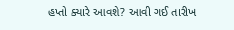હપ્તો ક્યારે આવશે? આવી ગઈ તારીખ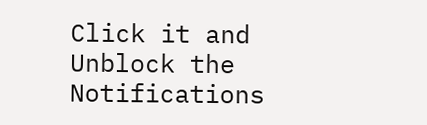Click it and Unblock the Notifications